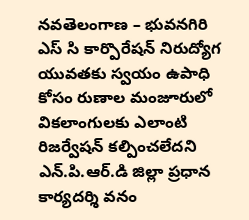నవతెలంగాణ – భువనగిరి
ఎస్ సి కార్పొరేషన్ నిరుద్యోగ యువతకు స్వయం ఉపాధి కోసం రుణాల మంజూరులో వికలాంగులకు ఎలాంటి రిజర్వేషన్ కల్పించలేదని ఎన్.పి.ఆర్.డి జిల్లా ప్రధాన కార్యదర్శి వనం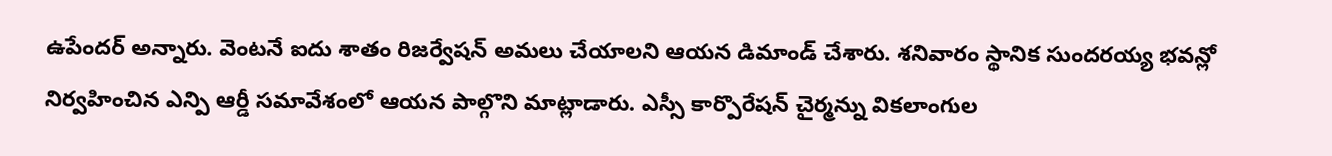ఉపేందర్ అన్నారు. వెంటనే ఐదు శాతం రిజర్వేషన్ అమలు చేయాలని ఆయన డిమాండ్ చేశారు. శనివారం స్థానిక సుందరయ్య భవన్లో నిర్వహించిన ఎన్పి ఆర్డీ సమావేశంలో ఆయన పాల్గొని మాట్లాడారు. ఎస్సీ కార్పొరేషన్ చైర్మన్ను వికలాంగుల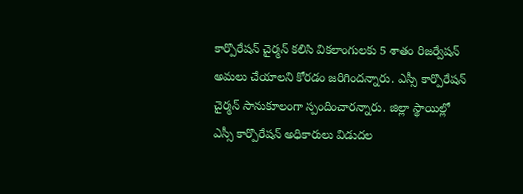కార్పొరేషన్ చైర్మన్ కలిసి వికలాంగులకు 5 శాతం రిజర్వేషన్ అమలు చేయాలని కోరడం జరిగిందన్నారు. ఎస్సీ కార్పొరేషన్ చైర్మన్ సానుకూలంగా స్పందించారన్నారు. జిల్లా స్థాయిల్లో ఎస్సీ కార్పొరేషన్ అధికారులు విడుదల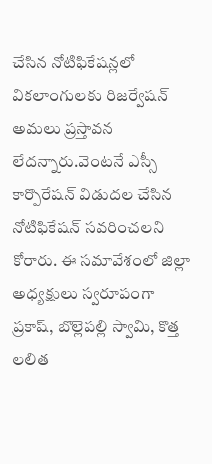చేసిన నోటిఫికేషన్లలో వికలాంగులకు రిజర్వేషన్ అమలు ప్రస్తావన లేదన్నారు.వెంటనే ఎస్సీ కార్పొరేషన్ విడుదల చేసిన నోటిఫికేషన్ సవరించలని కోరారు. ఈ సమావేశంలో జిల్లా అధ్యక్షులు స్వరూపంగా ప్రకాష్, బొల్లెపల్లి స్వామి, కొత్త లలిత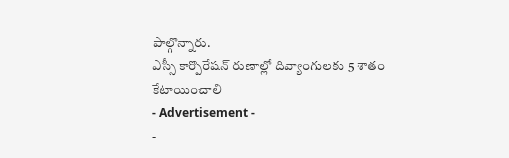పాల్గొన్నారు.
ఎస్సీ కార్పొరేషన్ రుణాల్లో దివ్యాంగులకు 5 శాతం కేటాయించాలి
- Advertisement -
-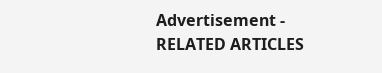Advertisement -
RELATED ARTICLES